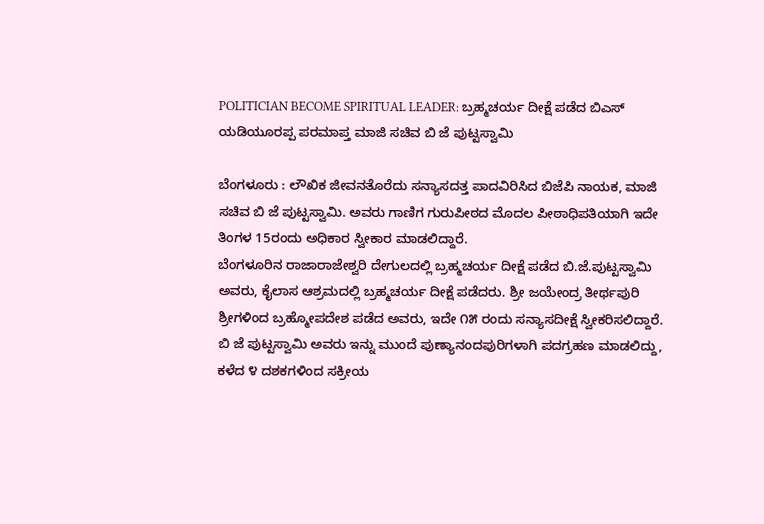POLITICIAN BECOME SPIRITUAL LEADER: ಬ್ರಹ್ಮಚರ್ಯ ದೀಕ್ಷೆ ಪಡೆದ ಬಿಎಸ್ ಯಡಿಯೂರಪ್ಪ ಪರಮಾಪ್ತ ಮಾಜಿ ಸಚಿವ ಬಿ ಜೆ ಪುಟ್ಟಸ್ವಾಮಿ

ಬೆಂಗಳೂರು : ಲೌಖಿಕ ಜೀವನ‌ತೊರೆದು ಸನ್ಯಾಸದತ್ತ ಪಾದವಿರಿಸಿದ ಬಿಜೆಪಿ ನಾಯಕ, ಮಾಜಿ ಸಚಿವ ಬಿ ಜೆ ಪುಟ್ಟಸ್ವಾಮಿ. ಅವರು ಗಾಣಿಗ ಗುರುಪೀಠದ ಮೊದಲ ಪೀಠಾಧಿಪತಿಯಾಗಿ ಇದೇ ತಿಂಗಳ 15ರಂದು ಅಧಿಕಾರ ಸ್ವೀಕಾರ ಮಾಡಲಿದ್ದಾರೆ.
ಬೆಂಗಳೂರಿನ ರಾಜಾರಾಜೇಶ್ವರಿ ದೇಗುಲದಲ್ಲಿ ಬ್ರಹ್ಮಚರ್ಯ ದೀಕ್ಷೆ ಪಡೆದ ಬಿ.ಜೆ.ಪುಟ್ಟಸ್ವಾಮಿ ಅವರು, ಕೈಲಾಸ ಆಶ್ರಮದಲ್ಲಿ ಬ್ರಹ್ಮಚರ್ಯ ದೀಕ್ಷೆ ಪಡೆದರು. ಶ್ರೀ ಜಯೇಂದ್ರ ತೀರ್ಥಪುರಿ ಶ್ರೀಗಳಿಂದ ಬ್ರಹ್ಮೋಪದೇಶ ಪಡೆದ ಅವರು, ಇದೇ ೧೫ ರಂದು ಸನ್ಯಾಸದೀಕ್ಷೆ ಸ್ವೀಕರಿಸಲಿದ್ದಾರೆ.
ಬಿ ಜೆ ಪುಟ್ಟಸ್ವಾಮಿ ಅವರು ಇನ್ನು ಮುಂದೆ ಪುಣ್ಯಾನಂದಪುರಿಗಳಾಗಿ ಪದಗ್ರಹಣ ಮಾಡಲಿದ್ದು, ಕಳೆದ ೪ ದಶಕಗಳಿಂದ ಸಕ್ರೀಯ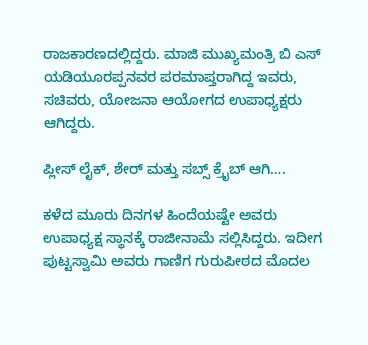ರಾಜಕಾರಣದಲ್ಲಿದ್ದರು. ಮಾಜಿ ಮುಖ್ಯಮಂತ್ರಿ ಬಿ ಎಸ್ ಯಡಿಯೂರಪ್ಪನವರ ಪರಮಾಪ್ತರಾಗಿದ್ದ ಇವರು, ಸಚಿವರು, ಯೋಜನಾ ಆಯೋಗದ ಉಪಾಧ್ಯಕ್ಷರು ಆಗಿದ್ದರು.

ಪ್ಲೀಸ್ ಲೈಕ್, ಶೇರ್ ಮತ್ತು ಸಬ್ಸ್ ಕ್ರೈಬ್ ಆಗಿ….

ಕಳೆದ ಮೂರು ದಿನಗಳ ಹಿಂದೆಯಷ್ಟೇ ಅವರು ಉಪಾಧ್ಯಕ್ಷ ಸ್ಥಾನಕ್ಕೆ ರಾಜೀನಾಮೆ ಸಲ್ಲಿಸಿದ್ದರು. ಇದೀಗ ಪುಟ್ಟಸ್ವಾಮಿ ಅವರು ಗಾಣಿಗ ಗುರುಪೀಠದ ಮೊದಲ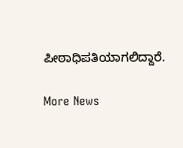ಪೀಠಾಧಿಪತಿಯಾಗಲಿದ್ದಾರೆ.

More News